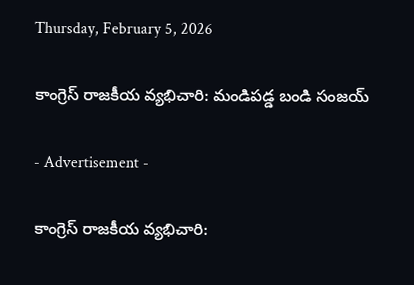Thursday, February 5, 2026

కాంగ్రెస్ రాజకీయ వ్యభిచారి: మండిపడ్డ బండి సంజయ్

- Advertisement -

కాంగ్రెస్ రాజకీయ వ్యభిచారి: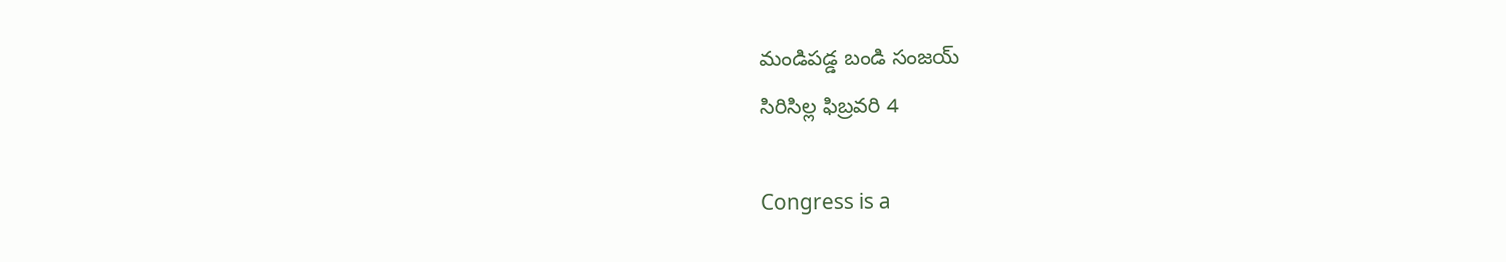మండిపడ్డ బండి సంజయ్
సిరిసిల్ల ఫిబ్రవరి 4

Congress is a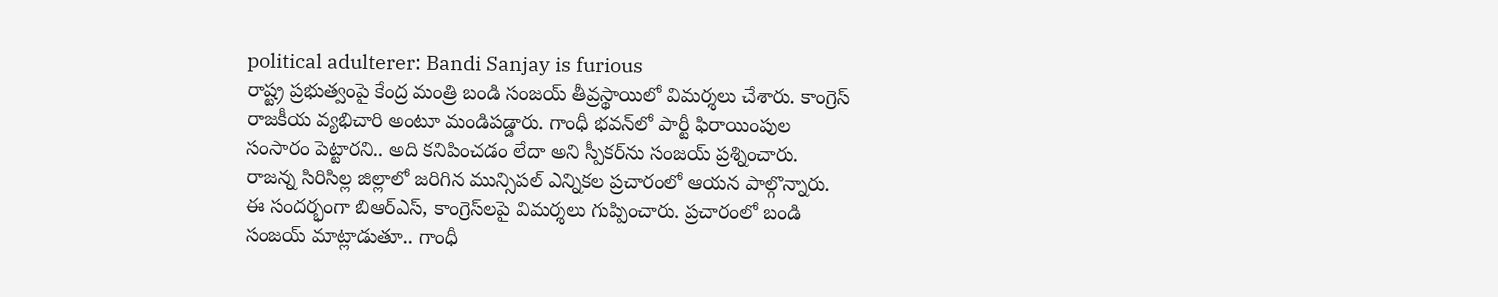political adulterer: Bandi Sanjay is furious
రాష్ట్ర ప్రభుత్వంపై కేంద్ర మంత్రి బండి సంజయ్ తీవ్రస్థాయిలో విమర్శలు చేశారు. కాంగ్రెస్ రాజకీయ వ్యభిచారి అంటూ మండిపడ్డారు. గాంధీ భవన్‌లో పార్టీ ఫిరాయింపుల సంసారం పెట్టారని.. అది కనిపించడం లేదా అని స్పీకర్‌ను సంజయ్ ప్రశ్నించారు. రాజన్న సిరిసిల్ల జిల్లాలో జరిగిన మున్సిపల్ ఎన్నికల ప్రచారంలో ఆయన పాల్గొన్నారు. ఈ సందర్భంగా బిఆర్ఎస్, కాంగ్రెస్‌లపై విమర్శలు గుప్పించారు. ప్రచారంలో బండి సంజయ్ మాట్లాడుతూ.. గాంధీ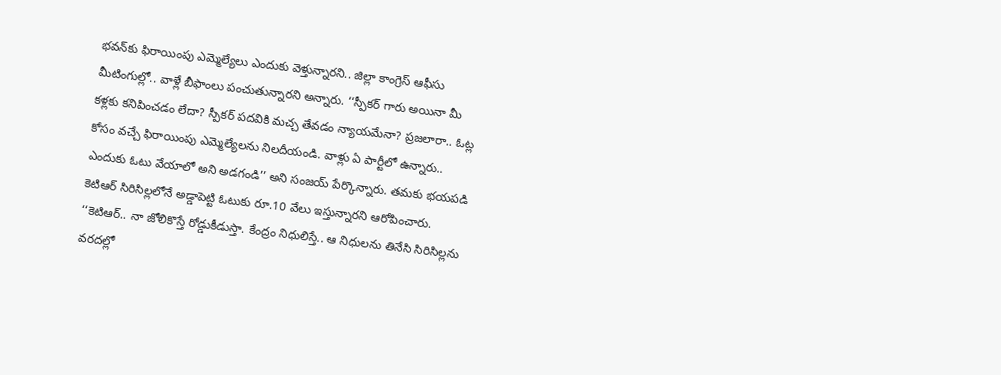భవన్‌కు ఫిరాయింపు ఎమ్మెల్యేలు ఎందుకు వెళ్తున్నారని.. జిల్లా కాంగ్రెస్ ఆఫీసు మీటింగుల్లో.. వాళ్లే బీఫాంలు పంచుతున్నారని అన్నారు. ‘‘స్పీకర్ గారు అయినా మీ కళ్లకు కనిపించడం లేదా? స్పీకర్ పదవికి మచ్చ తేవడం న్యాయమేనా? ప్రజలారా.. ఓట్ల కోసం వచ్చే ఫిరాయింపు ఎమ్మెల్యేలను నిలదీయండి. వాళ్లు ఏ పార్టీలో ఉన్నారు.. ఎందుకు ఓటు వేయాలో అని అడగండి’’ అని సంజయ్ పేర్కొన్నారు. తమకు భయపడి కెటిఆర్ సిరిసిల్లలోనే అడ్డాపెట్టి ఓటుకు రూ.10 వేలు ఇస్తున్నారని ఆరోపించారు. ‘‘కెటిఆర్.. నా జోలికొస్తే రోడ్డుకీడుస్తా. కేంద్రం నిధులిస్తే.. ఆ నిధులను తినేసి సిరిసిల్లను వరదల్లో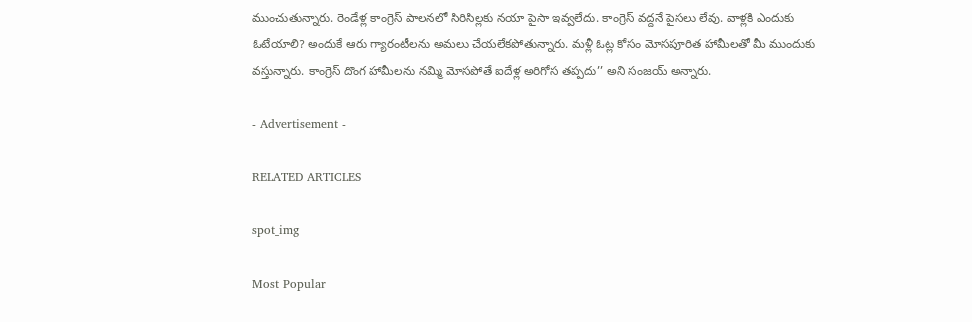ముంచుతున్నారు. రెండేళ్ల కాంగ్రెస్ పాలనలో సిరిసిల్లకు నయా పైసా ఇవ్వలేదు. కాంగ్రెస్ వద్దనే పైసలు లేవు. వాళ్లకి ఎందుకు ఓటేయాలి? అందుకే ఆరు గ్యారంటీలను అమలు చేయలేకపోతున్నారు. మళ్లీ ఓట్ల కోసం మోసపూరిత హామీలతో మీ ముందుకు వస్తున్నారు. కాంగ్రెస్ దొంగ హామీలను నమ్మి మోసపోతే ఐదేళ్ల అరిగోస తప్పదు’’ అని సంజయ్ అన్నారు.

- Advertisement -

RELATED ARTICLES

spot_img

Most Popular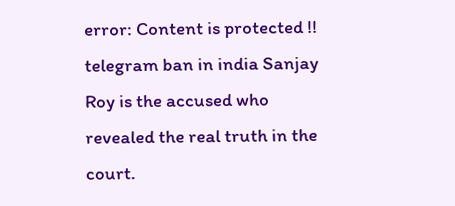error: Content is protected !!
telegram ban in india Sanjay Roy is the accused who revealed the real truth in the court.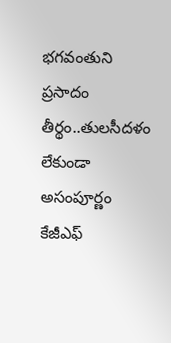భగవంతుని ప్రసాదం తీర్థం..తులసీదళం లేకుండా అసంపూర్ణం కేజీఎఫ్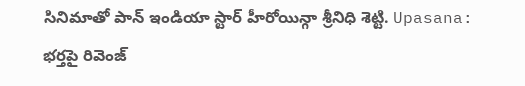సినిమాతో పాన్ ఇండియా స్టార్ హీరోయిన్గా శ్రీనిధి శెట్టి. Upasana: భర్తపై రివెంజ్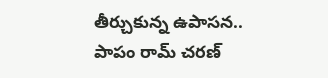తీర్చుకున్న ఉపాసన.. పాపం రామ్ చరణ్